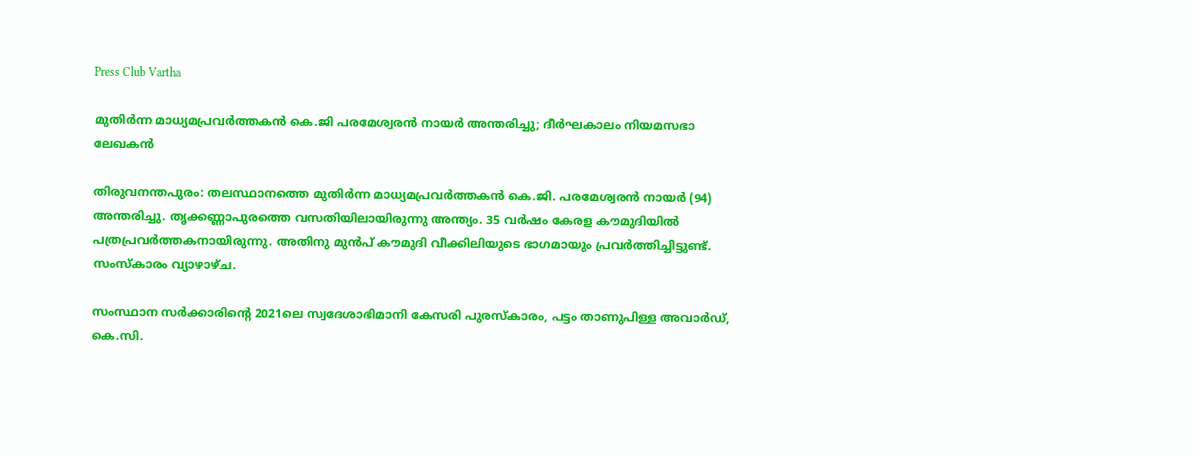Press Club Vartha

മുതിര്‍ന്ന മാധ്യമപ്രവര്‍ത്തകന്‍ കെ.ജി പരമേശ്വരന്‍ നായര്‍ അന്തരിച്ചു; ദീര്‍ഘകാലം നിയമസഭാ ലേഖകന്‍

തിരുവനന്തപുരം: തലസ്ഥാനത്തെ മുതിര്‍ന്ന മാധ്യമപ്രവര്‍ത്തകന്‍ കെ.ജി. പരമേശ്വരന്‍ നായര്‍ (94) അന്തരിച്ചു. തൃക്കണ്ണാപുരത്തെ വസതിയിലായിരുന്നു അന്ത്യം. 35 വര്‍ഷം കേരള കൗമുദിയില്‍ പത്രപ്രവര്‍ത്തകനായിരുന്നു. അതിനു മുന്‍പ് കൗമുദി വീക്കിലിയുടെ ഭാഗമായും പ്രവര്‍ത്തിച്ചിട്ടുണ്ട്. സംസ്‌കാരം വ്യാഴാഴ്ച.

സംസ്ഥാന സര്‍ക്കാരിന്റെ 2021ലെ സ്വദേശാഭിമാനി കേസരി പുരസ്‌കാരം, പട്ടം താണുപിള്ള അവാര്‍ഡ്, കെ.സി.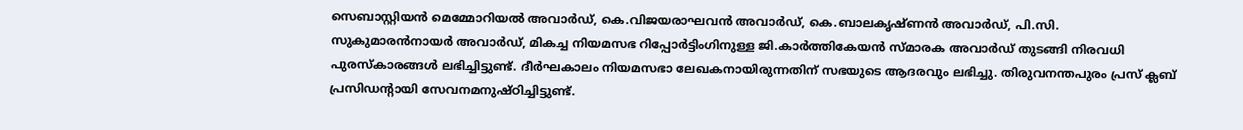സെബാസ്റ്റിയന്‍ മെമ്മോറിയല്‍ അവാര്‍ഡ്, കെ.വിജയരാഘവന്‍ അവാര്‍ഡ്, കെ.ബാലകൃഷ്ണന്‍ അവാര്‍ഡ്, പി.സി. സുകുമാരന്‍നായര്‍ അവാര്‍ഡ്, മികച്ച നിയമസഭ റിപ്പോര്‍ട്ടിംഗിനുള്ള ജി.കാര്‍ത്തികേയന്‍ സ്മാരക അവാര്‍ഡ് തുടങ്ങി നിരവധി പുരസ്‌കാരങ്ങള്‍ ലഭിച്ചിട്ടുണ്ട്. ദീര്‍ഘകാലം നിയമസഭാ ലേഖകനായിരുന്നതിന് സഭയുടെ ആദരവും ലഭിച്ചു. തിരുവനന്തപുരം പ്രസ് ക്ലബ് പ്രസിഡന്റായി സേവനമനുഷ്ഠിച്ചിട്ടുണ്ട്.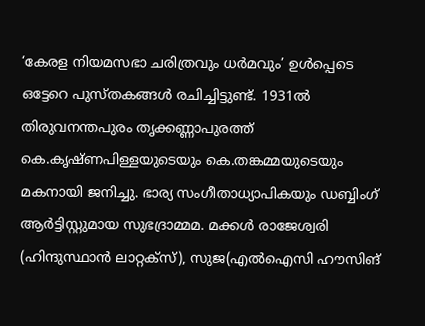‘കേരള നിയമസഭാ ചരിത്രവും ധര്‍മവും’ ഉള്‍പ്പെടെ ഒട്ടേറെ പുസ്തകങ്ങള്‍ രചിച്ചിട്ടുണ്ട്. 1931ല്‍ തിരുവനന്തപുരം തൃക്കണ്ണാപുരത്ത് കെ.കൃഷ്ണപിള്ളയുടെയും കെ.തങ്കമ്മയുടെയും മകനായി ജനിച്ചു. ഭാര്യ സംഗീതാധ്യാപികയും ഡബ്ബിംഗ് ആര്‍ട്ടിസ്റ്റുമായ സുഭദ്രാമ്മമ. മക്കള്‍ രാജേശ്വരി (ഹിന്ദുസ്ഥാന്‍ ലാറ്റക്‌സ്), സുജ(എല്‍ഐസി ഹൗസിങ്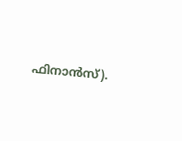ഫിനാന്‍സ്).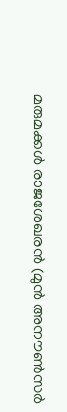മരുമക്കള്‍ രാജശേഖരന്‍ (മുന്‍ അനൗണ്‍സര്‍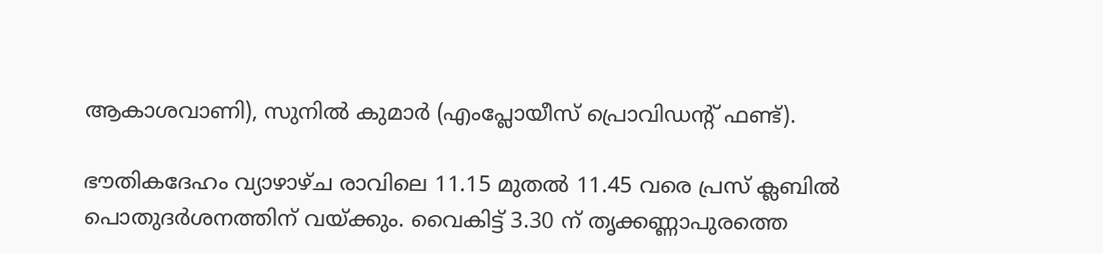ആകാശവാണി), സുനില്‍ കുമാര്‍ (എംപ്ലോയീസ് പ്രൊവിഡന്റ് ഫണ്ട്).

ഭൗതികദേഹം വ്യാഴാഴ്ച രാവിലെ 11.15 മുതല്‍ 11.45 വരെ പ്രസ് ക്ലബില്‍ പൊതുദര്‍ശനത്തിന് വയ്ക്കും. വൈകിട്ട് 3.30 ന് തൃക്കണ്ണാപുരത്തെ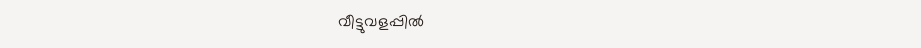വീട്ടുവളപ്പില്‍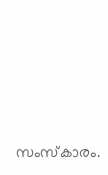സംസ്‌കാരം.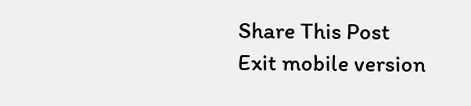Share This Post
Exit mobile version